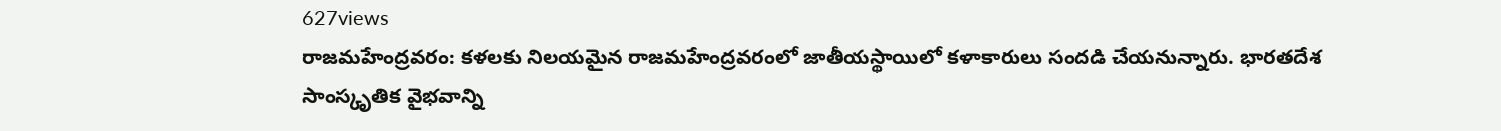627views
రాజమహేంద్రవరం: కళలకు నిలయమైన రాజమహేంద్రవరంలో జాతీయస్థాయిలో కళాకారులు సందడి చేయనున్నారు. భారతదేశ సాంస్కృతిక వైభవాన్ని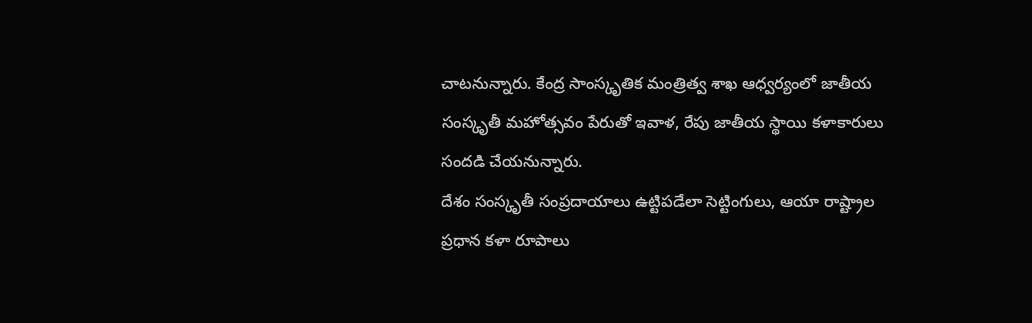చాటనున్నారు. కేంద్ర సాంస్కృతిక మంత్రిత్వ శాఖ ఆధ్వర్యంలో జాతీయ సంస్కృతీ మహోత్సవం పేరుతో ఇవాళ, రేపు జాతీయ స్థాయి కళాకారులు సందడి చేయనున్నారు.
దేశం సంస్కృతీ సంప్రదాయాలు ఉట్టిపడేలా సెట్టింగులు, ఆయా రాష్ట్రాల ప్రధాన కళా రూపాలు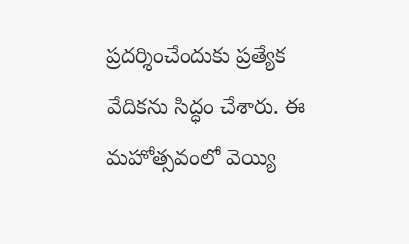ప్రదర్శించేందుకు ప్రత్యేక వేదికను సిద్ధం చేశారు. ఈ మహోత్సవంలో వెయ్యి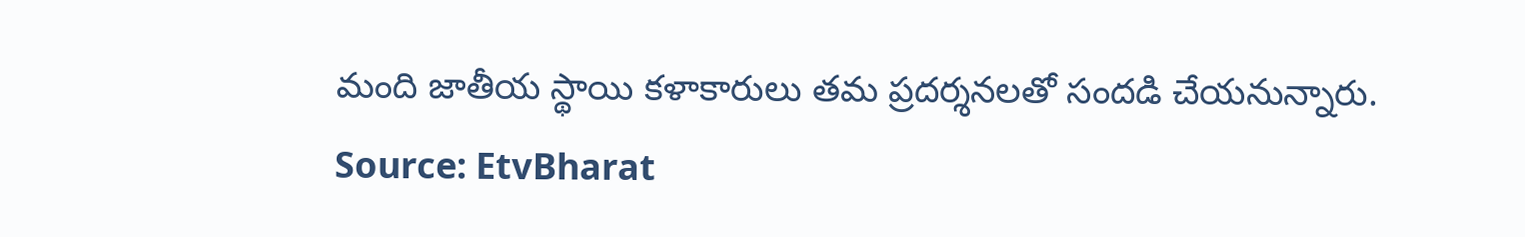మంది జాతీయ స్థాయి కళాకారులు తమ ప్రదర్శనలతో సందడి చేయనున్నారు.
Source: EtvBharat